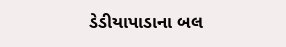ડેડીયાપાડાના બલ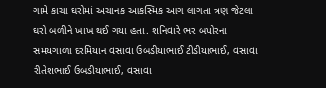ગામે કાચા ઘરોમાં અચાનક આકસ્મિક આગ લાગતા ત્રણ જેટલા ઘરો બળીને ખાખ થઈ ગયા હતા. શનિવારે ભર બપોરના સમયગાળા દરમિયાન વસાવા ઉબડીયાભાઈ ટીડીયાભાઈ, વસાવા રીતેશભાઈ ઉબડીયાભાઈ, વસાવા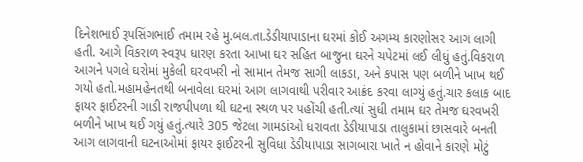દિનેશભાઈ રૂપસિંગભાઈ તમામ રહે મુ.બલ.તા.ડેડીયાપાડાના ઘરમાં કોઈ અગમ્ય કારણોસર આગ લાગી હતી. આગે વિકરાળ સ્વરૂપ ધારણ કરતા આખા ઘર સહિત બાજુના ઘરને ચપેટમાં લઈ લીધું હતું.વિકરાળ આગને પગલે ઘરોમાં મુકેલી ઘરવખરી નો સામાન તેમજ સાગી લાકડા, અને કપાસ પણ બળીને ખાખ થઈ ગયો હતો.મહામહેનતથી બનાવેલા ઘરમાં આગ લાગવાથી પરીવાર આક્રંદ કરવા લાગ્યું હતું.ચાર કલાક બાદ ફાયર ફાઈટરની ગાડી રાજપીપળા થી ઘટના સ્થળ પર પહોંચી હતી.ત્યાં સુધી તમામ ઘર તેમજ ઘરવખરી બળીને ખાખ થઈ ગયું હતું.ત્યારે 305 જેટલા ગામડાંઓ ધરાવતા ડેડીયાપાડા તાલુકામાં છાસવારે બનતી આગ લાગવાની ઘટનાઓમાં ફાયર ફાઈટરની સુવિધા ડેડીયાપાડા સાગબારા ખાતે ન હોવાને કારણે મોટું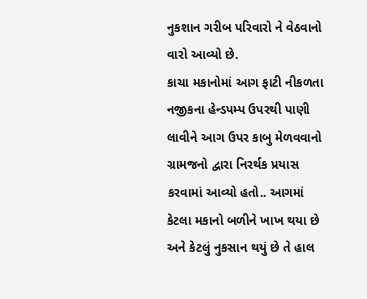નુકશાન ગરીબ પરિવારો ને વેઠવાનો વારો આવ્યો છે.
કાચા મકાનોમાં આગ ફાટી નીકળતા નજીકના હેન્ડપમ્પ ઉપરથી પાણી લાવીને આગ ઉપર કાબુ મેળવવાનો ગ્રામજનો દ્વારા નિરર્થક પ્રયાસ કરવામાં આવ્યો હતો.. આગમાં કેટલા મકાનો બળીને ખાખ થયા છે અને કેટલું નુકસાન થયું છે તે હાલ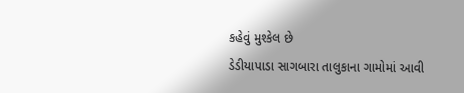કહેવું મુશ્કેલ છે
ડેડીયાપાડા સાગબારા તાલુકાના ગામોમાં આવી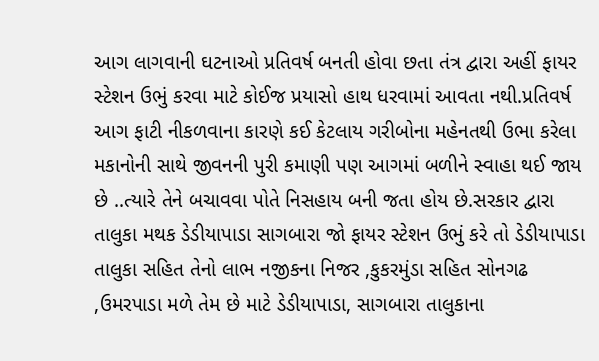આગ લાગવાની ઘટનાઓ પ્રતિવર્ષ બનતી હોવા છતા તંત્ર દ્વારા અહીં ફાયર સ્ટેશન ઉભું કરવા માટે કોઈજ પ્રયાસો હાથ ધરવામાં આવતા નથી.પ્રતિવર્ષ આગ ફાટી નીકળવાના કારણે કઈ કેટલાય ગરીબોના મહેનતથી ઉભા કરેલા મકાનોની સાથે જીવનની પુરી કમાણી પણ આગમાં બળીને સ્વાહા થઈ જાય છે ..ત્યારે તેને બચાવવા પોતે નિસહાય બની જતા હોય છે.સરકાર દ્વારા તાલુકા મથક ડેડીયાપાડા સાગબારા જો ફાયર સ્ટેશન ઉભું કરે તો ડેડીયાપાડા તાલુકા સહિત તેનો લાભ નજીકના નિજર ,કુકરમુંડા સહિત સોનગઢ ,ઉમરપાડા મળે તેમ છે માટે ડેડીયાપાડા, સાગબારા તાલુકાના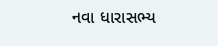નવા ધારાસભ્ય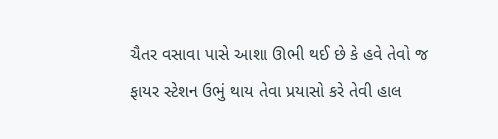ચૈતર વસાવા પાસે આશા ઊભી થઈ છે કે હવે તેવો જ ફાયર સ્ટેશન ઉભું થાય તેવા પ્રયાસો કરે તેવી હાલ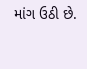માંગ ઉઠી છે.